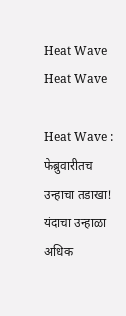Heat Wave
Heat Wave

Heat Wave : फेब्रुवारीतच उन्हाचा तडाखा! यंदाचा उन्हाळा अधिक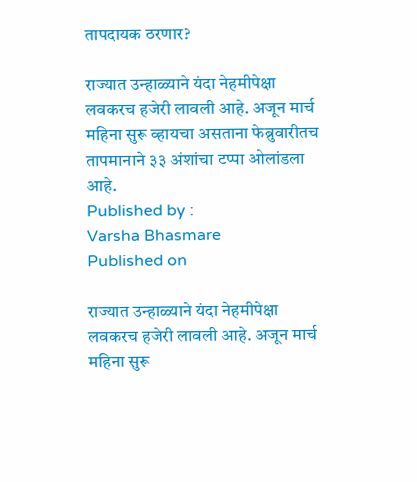तापदायक ठरणार?

राज्यात उन्हाळ्याने यंदा नेहमीपेक्षा लवकरच हजेरी लावली आहे. अजून मार्च महिना सुरू व्हायचा असताना फेब्रुवारीतच तापमानाने ३३ अंशांचा टप्पा ओलांडला आहे.
Published by :
Varsha Bhasmare
Published on

राज्यात उन्हाळ्याने यंदा नेहमीपेक्षा लवकरच हजेरी लावली आहे. अजून मार्च महिना सुरू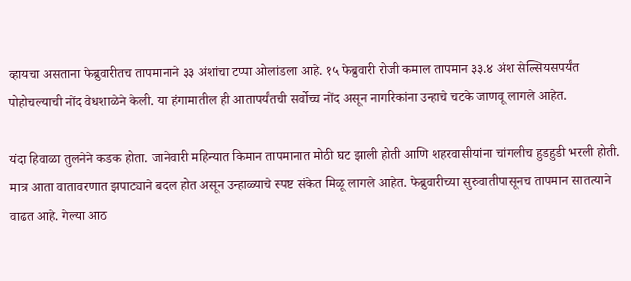व्हायचा असताना फेब्रुवारीतच तापमानाने ३३ अंशांचा टप्पा ओलांडला आहे. १५ फेब्रुवारी रोजी कमाल तापमान ३३.४ अंश सेल्सियसपर्यंत पोहोचल्याची नोंद वेधशाळेने केली. या हंगामातील ही आतापर्यंतची सर्वोच्च नोंद असून नागरिकांना उन्हाचे चटके जाणवू लागले आहेत.

यंदा हिवाळा तुलनेने कडक होता. जानेवारी महिन्यात किमान तापमानात मोठी घट झाली होती आणि शहरवासीयांना चांगलीच हुडहुडी भरली होती. मात्र आता वातावरणात झपाट्याने बदल होत असून उन्हाळ्याचे स्पष्ट संकेत मिळू लागले आहेत. फेब्रुवारीच्या सुरुवातीपासूनच तापमान सातत्याने वाढत आहे. गेल्या आठ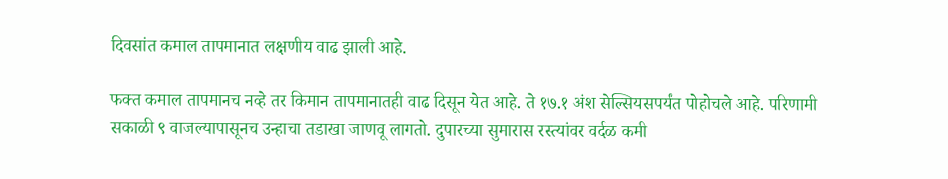दिवसांत कमाल तापमानात लक्षणीय वाढ झाली आहे.

फक्त कमाल तापमानच नव्हे तर किमान तापमानातही वाढ दिसून येत आहे. ते १७.१ अंश सेल्सियसपर्यंत पोहोचले आहे. परिणामी सकाळी ९ वाजल्यापासूनच उन्हाचा तडाखा जाणवू लागतो. दुपारच्या सुमारास रस्त्यांवर वर्दळ कमी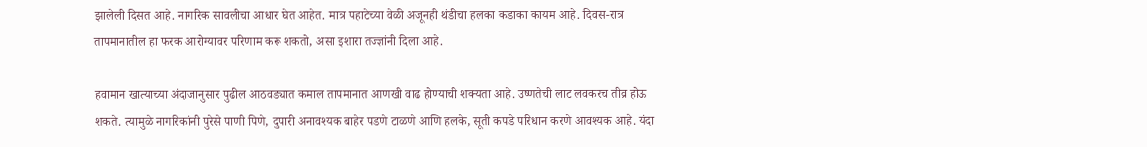झालेली दिसत आहे. नागरिक सावलीचा आधार घेत आहेत. मात्र पहाटेच्या वेळी अजूनही थंडीचा हलका कडाका कायम आहे. दिवस-रात्र तापमानातील हा फरक आरोग्यावर परिणाम करू शकतो, असा इशारा तज्ज्ञांनी दिला आहे.

हवामान खात्याच्या अंदाजानुसार पुढील आठवड्यात कमाल तापमानात आणखी वाढ होण्याची शक्यता आहे. उष्णतेची लाट लवकरच तीव्र होऊ शकते. त्यामुळे नागरिकांनी पुरेसे पाणी पिणे, दुपारी अनावश्यक बाहेर पडणे टाळणे आणि हलके, सूती कपडे परिधान करणे आवश्यक आहे. यंदा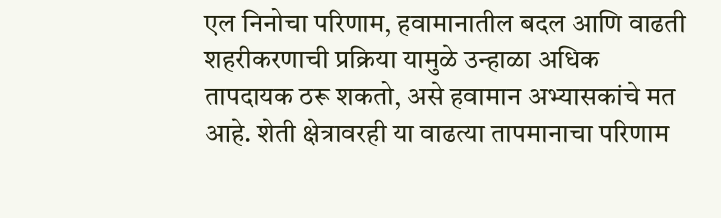एल निनोचा परिणाम, हवामानातील बदल आणि वाढती शहरीकरणाची प्रक्रिया यामुळे उन्हाळा अधिक तापदायक ठरू शकतो, असे हवामान अभ्यासकांचे मत आहे. शेती क्षेत्रावरही या वाढत्या तापमानाचा परिणाम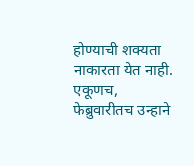होण्याची शक्यता नाकारता येत नाही. एकूणच, फेब्रुवारीतच उन्हाने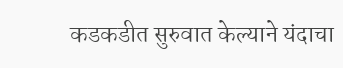कडकडीत सुरुवात केल्याने यंदाचा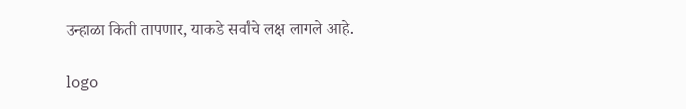उन्हाळा किती तापणार, याकडे सर्वांचे लक्ष लागले आहे.

logo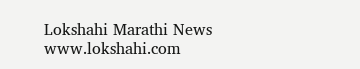Lokshahi Marathi News
www.lokshahi.com